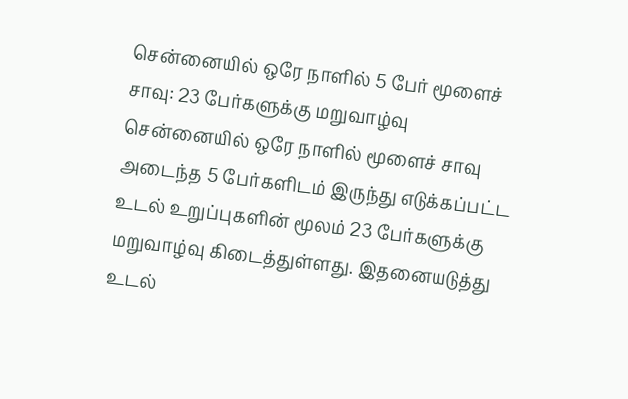சென்னையில் ஒரே நாளில் 5 பேர் மூளைச் சாவு: 23 பேர்களுக்கு மறுவாழ்வு
சென்னையில் ஒரே நாளில் மூளைச் சாவு அடைந்த 5 பேர்களிடம் இருந்து எடுக்கப்பட்ட உடல் உறுப்புகளின் மூலம் 23 பேர்களுக்கு மறுவாழ்வு கிடைத்துள்ளது. இதனையடுத்து உடல்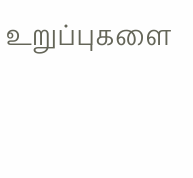உறுப்புகளை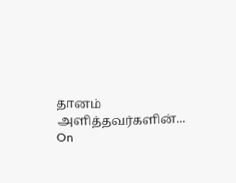தானம் அளித்தவர்களின்...
On